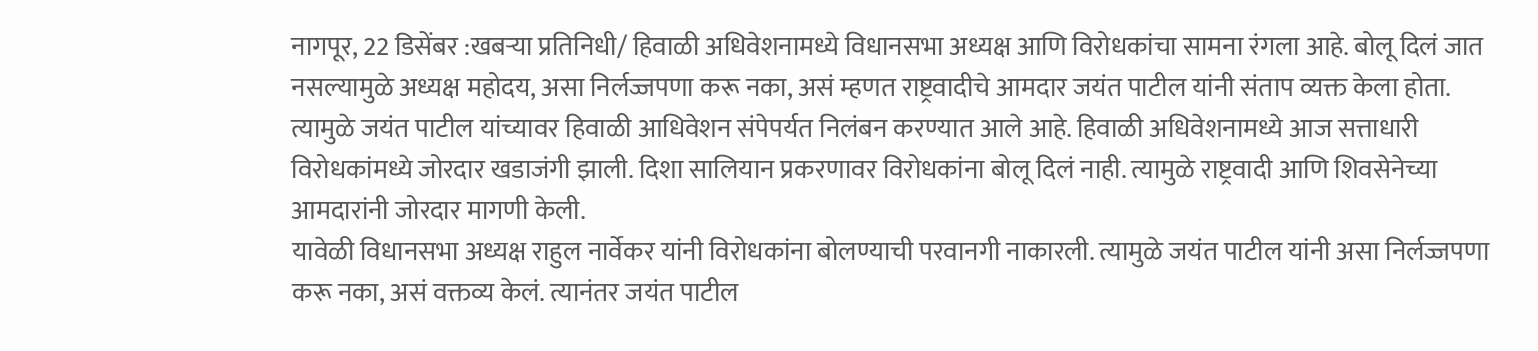नागपूर, 22 डिसेंबर :खबऱ्या प्रतिनिधी/ हिवाळी अधिवेशनामध्ये विधानसभा अध्यक्ष आणि विरोधकांचा सामना रंगला आहे. बोलू दिलं जात नसल्यामुळे अध्यक्ष महोदय, असा निर्लज्जपणा करू नका, असं म्हणत राष्ट्रवादीचे आमदार जयंत पाटील यांनी संताप व्यक्त केला होता.
त्यामुळे जयंत पाटील यांच्यावर हिवाळी आधिवेशन संपेपर्यत निलंबन करण्यात आले आहे. हिवाळी अधिवेशनामध्ये आज सत्ताधारी विरोधकांमध्ये जोरदार खडाजंगी झाली. दिशा सालियान प्रकरणावर विरोधकांना बोलू दिलं नाही. त्यामुळे राष्ट्रवादी आणि शिवसेनेच्या आमदारांनी जोरदार मागणी केली.
यावेळी विधानसभा अध्यक्ष राहुल नार्वेकर यांनी विरोधकांना बोलण्याची परवानगी नाकारली. त्यामुळे जयंत पाटील यांनी असा निर्लज्जपणा करू नका, असं वक्तव्य केलं. त्यानंतर जयंत पाटील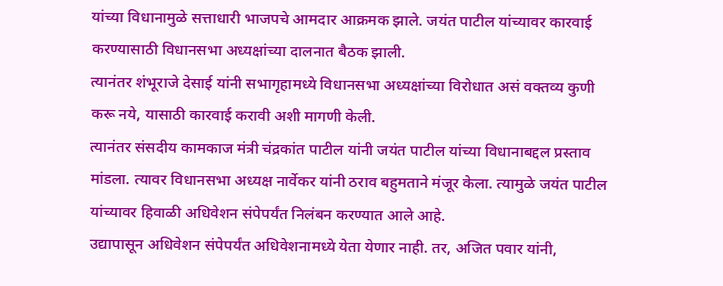यांच्या विधानामुळे सत्ताधारी भाजपचे आमदार आक्रमक झाले. जयंत पाटील यांच्यावर कारवाई करण्यासाठी विधानसभा अध्यक्षांच्या दालनात बैठक झाली.
त्यानंतर शंभूराजे देसाई यांनी सभागृहामध्ये विधानसभा अध्यक्षांच्या विरोधात असं वक्तव्य कुणी करू नये, यासाठी कारवाई करावी अशी मागणी केली.
त्यानंतर संसदीय कामकाज मंत्री चंद्रकांत पाटील यांनी जयंत पाटील यांच्या विधानाबद्दल प्रस्ताव मांडला. त्यावर विधानसभा अध्यक्ष नार्वेकर यांनी ठराव बहुमताने मंजूर केला. त्यामुळे जयंत पाटील यांच्यावर हिवाळी अधिवेशन संपेपर्यंत निलंबन करण्यात आले आहे.
उद्यापासून अधिवेशन संपेपर्यंत अधिवेशनामध्ये येता येणार नाही. तर, अजित पवार यांनी,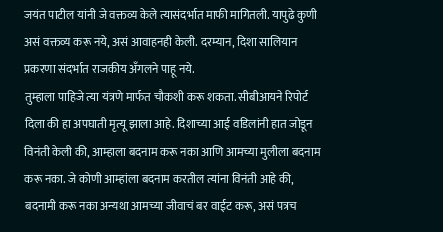जयंत पाटील यांनी जे वक्तव्य केले त्यासंदर्भात माफी मागितली. यापुढे कुणी असं वक्तव्य करू नये, असं आवाहनही केली. दरम्यान, दिशा सालियान प्रकरणा संदर्भात राजकीय अँगलने पाहू नये.
तुम्हाला पाहिजे त्या यंत्रणे मार्फत चौकशी करू शकता. सीबीआयने रिपोर्ट दिला की हा अपघाती मृत्यू झाला आहे. दिशाच्या आई वडिलांनी हात जोडून विनंती केली की, आम्हाला बदनाम करू नका आणि आमच्या मुलीला बदनाम करू नका. जे कोणी आम्हांला बदनाम करतील त्यांना विनंती आहे की, बदनामी करू नका अन्यथा आमच्या जीवाचं बर वाईट करू, असं पत्रच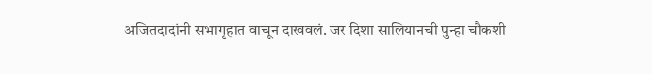अजितदादांनी सभागृहात वाचून दाखवलं. जर दिशा सालियानची पुन्हा चौकशी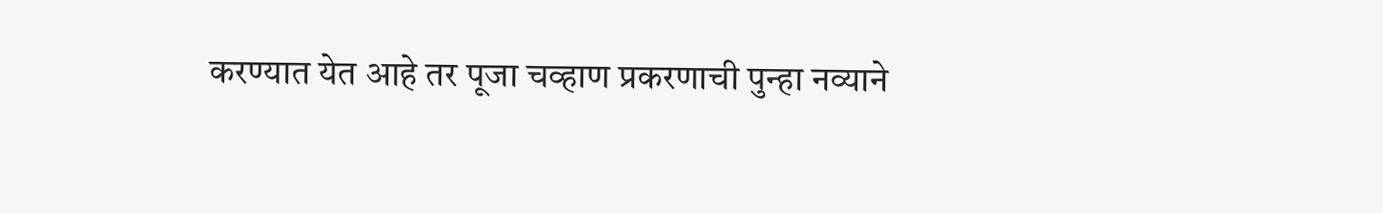करण्यात येत आहे तर पूजा चव्हाण प्रकरणाची पुन्हा नव्याने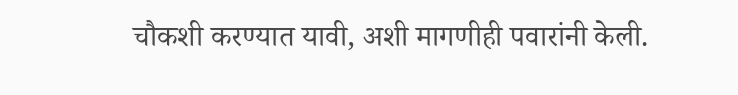चौकशी करण्यात यावी, अशी मागणीही पवारांनी केली.